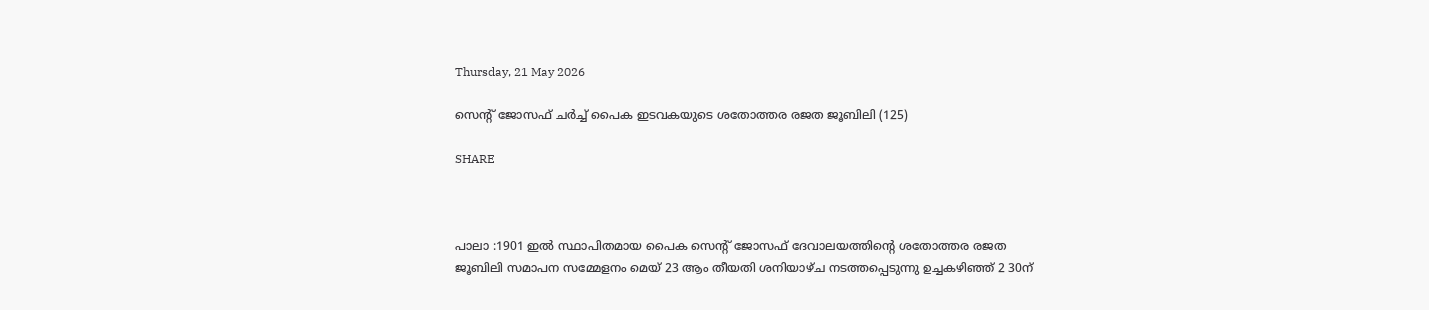Thursday, 21 May 2026

സെന്റ് ജോസഫ് ചർച്ച് പൈക ഇടവകയുടെ ശതോത്തര രജത ജൂബിലി (125)

SHARE



പാലാ :1901 ഇൽ സ്ഥാപിതമായ പൈക സെൻ്റ് ജോസഫ് ദേവാലയത്തിൻ്റെ ശതോത്തര രജത ജൂബിലി സമാപന സമ്മേളനം മെയ് 23 ആം തീയതി ശനിയാഴ്‌ച നടത്തപ്പെടുന്നു ഉച്ചകഴിഞ്ഞ് 2 30ന്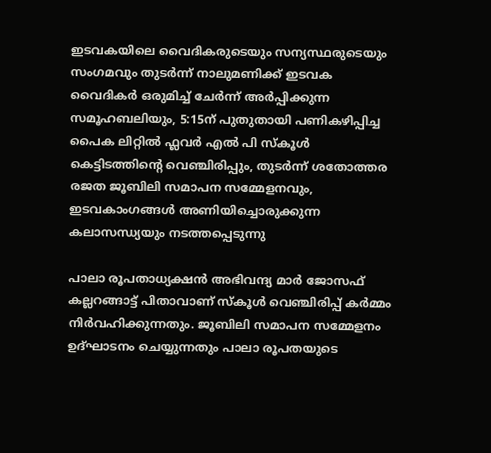ഇടവകയിലെ വൈദികരുടെയും സന്യസ്ഥരുടെയും സംഗമവും തുടർന്ന് നാലുമണിക്ക് ഇടവക വൈദികർ ഒരുമിച്ച് ചേർന്ന് അർപ്പിക്കുന്ന സമൂഹബലിയും, 5:15ന് പുതുതായി പണികഴിപ്പിച്ച പൈക ലിറ്റിൽ ഫ്ലവർ എൽ പി സ്‌കൂൾ കെട്ടിടത്തിന്റെ വെഞ്ചിരിപ്പും, തുടർന്ന് ശതോത്തര രജത ജൂബിലി സമാപന സമ്മേളനവും, ഇടവകാംഗങ്ങൾ അണിയിച്ചൊരുക്കുന്ന കലാസന്ധ്യയും നടത്തപ്പെടുന്നു

പാലാ രൂപതാധ്യക്ഷൻ അഭിവന്ദ്യ മാർ ജോസഫ് കല്ലറങ്ങാട്ട് പിതാവാണ് സ്‌കൂൾ വെഞ്ചിരിപ്പ് കർമ്മം നിർവഹിക്കുന്നതും. ജൂബിലി സമാപന സമ്മേളനം ഉദ്ഘാടനം ചെയ്യുന്നതും പാലാ രൂപതയുടെ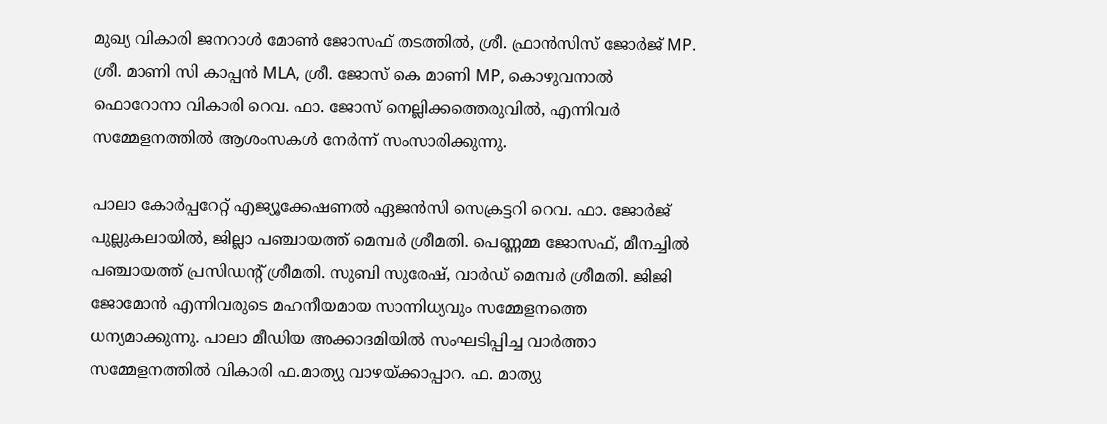മുഖ്യ വികാരി ജനറാൾ മോൺ ജോസഫ് തടത്തിൽ, ശ്രീ. ഫ്രാൻസിസ് ജോർജ് MP. ശ്രീ. മാണി സി കാപ്പൻ MLA, ശ്രീ. ജോസ് കെ മാണി MP, കൊഴുവനാൽ ഫൊറോനാ വികാരി റെവ. ഫാ. ജോസ് നെല്ലിക്കത്തെരുവിൽ, എന്നിവർ സമ്മേളനത്തിൽ ആശംസകൾ നേർന്ന് സംസാരിക്കുന്നു.

പാലാ കോർപ്പറേറ്റ് എജ്യൂക്കേഷണൽ ഏജൻസി സെക്രട്ടറി റെവ. ഫാ. ജോർജ് പുല്ലുകലായിൽ, ജില്ലാ പഞ്ചായത്ത് മെമ്പർ ശ്രീമതി. പെണ്ണമ്മ ജോസഫ്, മീനച്ചിൽ പഞ്ചായത്ത് പ്രസിഡൻ്റ് ശ്രീമതി. സുബി സുരേഷ്, വാർഡ് മെമ്പർ ശ്രീമതി. ജിജി ജോമോൻ എന്നിവരുടെ മഹനീയമായ സാന്നിധ്യവും സമ്മേളനത്തെ ധന്യമാക്കുന്നു. പാലാ മീഡിയ അക്കാദമിയിൽ സംഘടിപ്പിച്ച വാർത്താ സമ്മേളനത്തിൽ വികാരി ഫ.മാത്യു വാഴയ്ക്കാപ്പാറ. ഫ. മാത്യു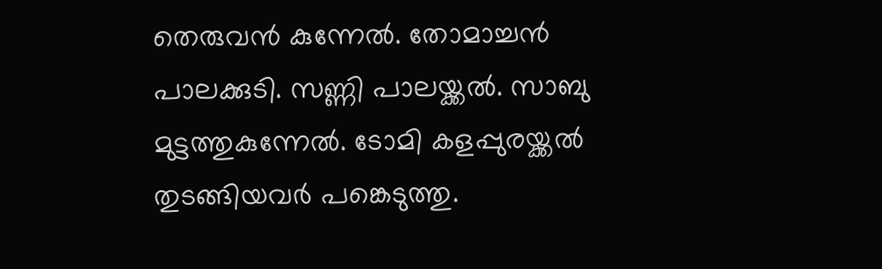തെരുവൻ കുന്നേൽ. തോമാച്ചൻ പാലക്കുടി. സണ്ണി പാലയ്ക്കൽ. സാബു മുട്ടത്തുകുന്നേൽ. ടോമി കളപ്പുരയ്ക്കൽ തുടങ്ങിയവർ പങ്കെടുത്തു.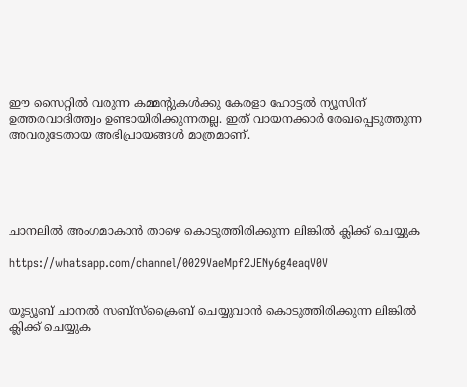ഈ സൈറ്റിൽ വരുന്ന കമ്മന്റുകൾക്കു കേരളാ ഹോട്ടൽ ന്യൂസിന് ഉത്തരവാദിത്ത്വം ഉണ്ടായിരിക്കുന്നതല്ല. ഇത് വായനക്കാർ രേഖപ്പെടുത്തുന്ന അവരുടേതായ അഭിപ്രായങ്ങൾ മാത്രമാണ്.





ചാനലിൽ അംഗമാകാൻ താഴെ കൊടുത്തിരിക്കുന്ന ലിങ്കിൽ ക്ലിക്ക് ചെയ്യുക

https://whatsapp.com/channel/0029VaeMpf2JENy6g4eaqV0V


യൂട്യൂബ് ചാനൽ സബ്സ്ക്രൈബ് ചെയ്യുവാൻ കൊടുത്തിരിക്കുന്ന ലിങ്കിൽ ക്ലിക്ക് ചെയ്യുക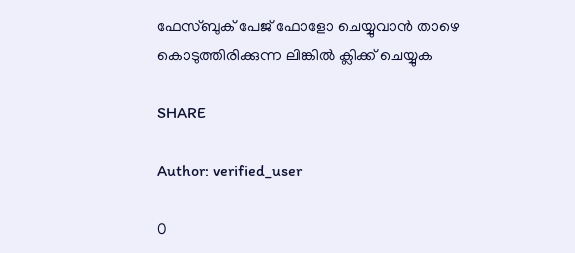ഫേസ്ബുക് പേജ് ഫോളോ ചെയ്യുവാൻ താഴെ കൊടുത്തിരിക്കുന്ന ലിങ്കിൽ ക്ലിക്ക് ചെയ്യുക

SHARE

Author: verified_user

0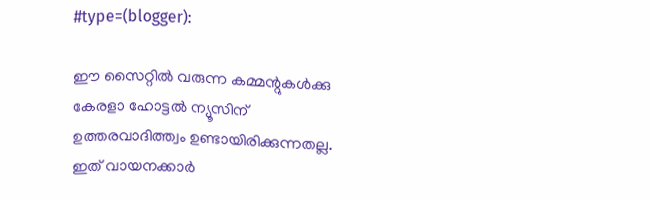#type=(blogger):

ഈ സൈറ്റിൽ വരുന്ന കമ്മന്റുകൾക്കു കേരളാ ഹോട്ടൽ ന്യൂസിന് ഉത്തരവാദിത്ത്വം ഉണ്ടായിരിക്കുന്നതല്ല. ഇത് വായനക്കാർ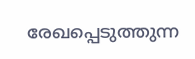രേഖപ്പെടുത്തുന്ന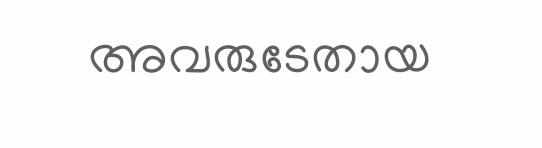അവരുടേതായ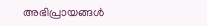അഭിപ്രായങ്ങൾ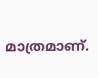മാത്രമാണ്.